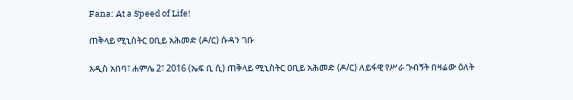Fana: At a Speed of Life!

ጠቅላይ ሚኒስትር ዐቢይ አሕመድ (ዶ/ር) ሱዳን ገቡ

አዲስ አበባ፣ ሐምሌ 2፣ 2016 (ኤፍ ቢ ሲ) ጠቅላይ ሚኒስትር ዐቢይ አሕመድ (ዶ/ር) ለይፋዊ የሥራ ጉብኝት በዛሬው ዕለት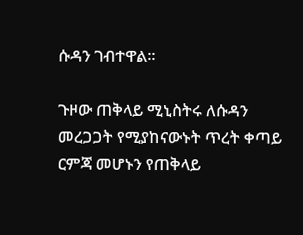ሱዳን ገብተዋል፡፡

ጉዞው ጠቅላይ ሚኒስትሩ ለሱዳን መረጋጋት የሚያከናውኑት ጥረት ቀጣይ ርምጃ መሆኑን የጠቅላይ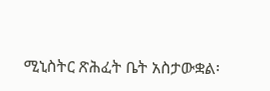ሚኒስትር ጽሕፈት ቤት አስታውቋል፡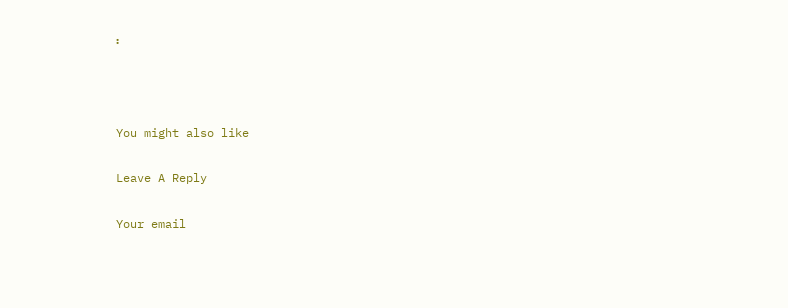፡



You might also like

Leave A Reply

Your email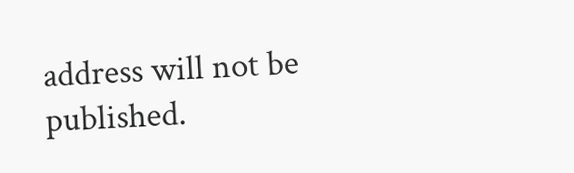address will not be published.